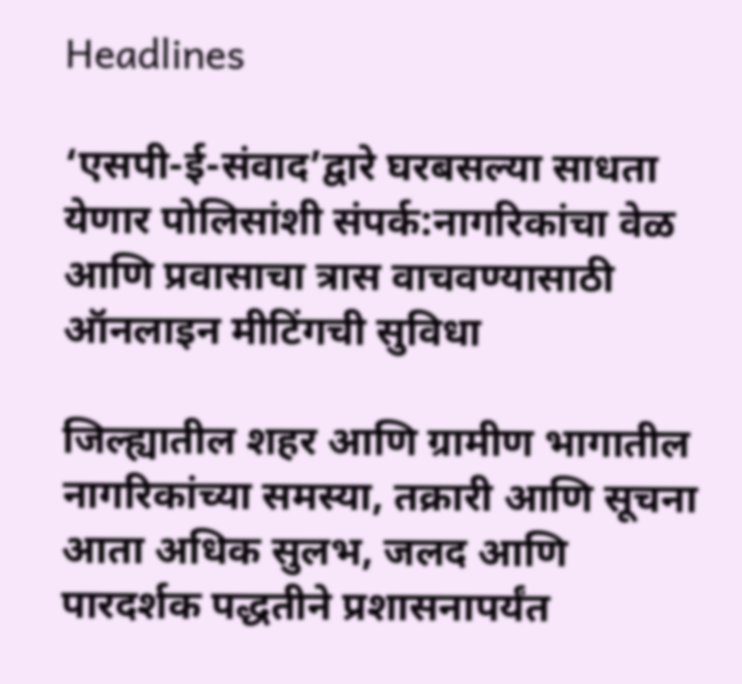Headlines

‘एसपी-ई-संवाद’द्वारे घरबसल्या साधता येणार पोलिसांशी संपर्क:नागरिकांचा वेळ आणि प्रवासाचा त्रास वाचवण्यासाठी ऑनलाइन मीटिंगची सुविधा

जिल्ह्यातील शहर आणि ग्रामीण भागातील नागरिकांच्या समस्या, तक्रारी आणि सूचना आता अधिक सुलभ, जलद आणि पारदर्शक पद्धतीने प्रशासनापर्यंत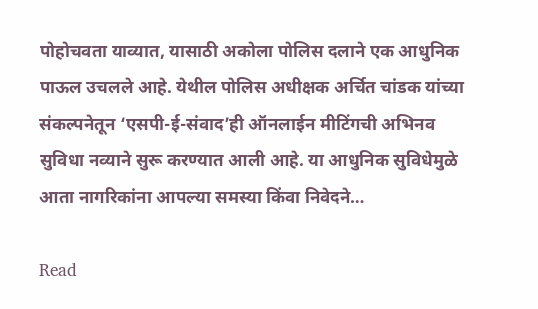पोहोचवता याव्यात, यासाठी अकोला पोलिस दलाने एक आधुनिक पाऊल उचलले आहे. येथील पोलिस अधीक्षक अर्चित चांडक यांच्या संकल्पनेतून ‘एसपी-ई-संवाद’ही ऑनलाईन मीटिंगची अभिनव सुविधा नव्याने सुरू करण्यात आली आहे. या आधुनिक सुविधेमुळे आता नागरिकांना आपल्या समस्या किंवा निवेदने…

Read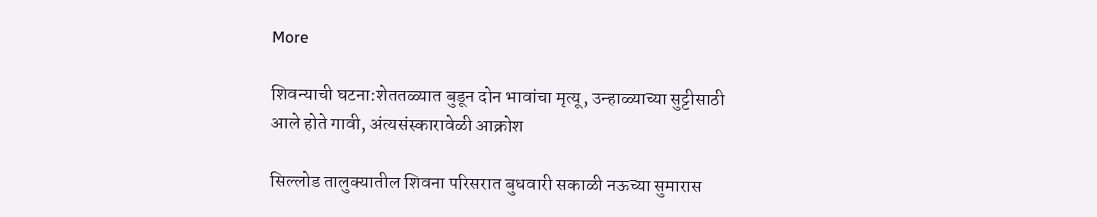More

शिवन्याची घटना:शेततळ्यात बुडून दोन भावांचा मृत्यू, उन्हाळ्याच्या सुट्टीसाठी आले होते गावी, अंत्यसंस्कारावेळी आक्रोश

सिल्लोड तालुक्यातील शिवना परिसरात बुधवारी सकाळी नऊच्या सुमारास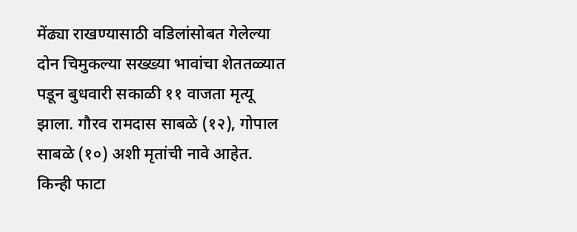मेंढ्या राखण्यासाठी वडिलांसोबत गेलेल्या दोन चिमुकल्या सख्ख्या भावांचा शेततळ्यात पडून बुधवारी सकाळी ११ वाजता मृत्यू झाला. गौरव रामदास साबळे (१२), गोपाल साबळे (१०) अशी मृतांची नावे आहेत. किन्ही फाटा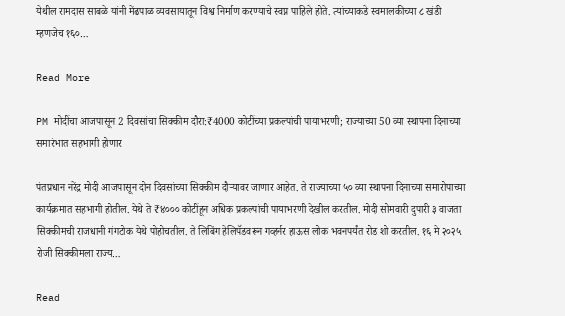येथील रामदास साबळे यांनी मेंढपाळ व्यवसायातून विश्व निर्माण करण्याचे स्वप्न पाहिले होते. त्यांच्याकडे स्वमालकीच्या ८ खंडी म्हणजेच १६०…

Read More

PM मोदींचा आजपासून 2 दिवसांचा सिक्कीम दौरा:₹4000 कोटींच्या प्रकल्पांची पायाभरणी; राज्याच्या 50 व्या स्थापना दिनाच्या समारंभात सहभागी होणार

पंतप्रधान नरेंद्र मोदी आजपासून दोन दिवसांच्या सिक्कीम दौऱ्यावर जाणार आहेत. ते राज्याच्या ५० व्या स्थापना दिनाच्या समारोपाच्या कार्यक्रमात सहभागी होतील. येथे ते ₹४००० कोटींहून अधिक प्रकल्पांची पायाभरणी देखील करतील. मोदी सोमवारी दुपारी ३ वाजता सिक्कीमची राजधानी गंगटोक येथे पोहोचतील. ते लिबिंग हेलिपॅडवरून गव्हर्नर हाऊस लोक भवनपर्यंत रोड शो करतील. १६ मे २०२५ रोजी सिक्कीमला राज्य…

Read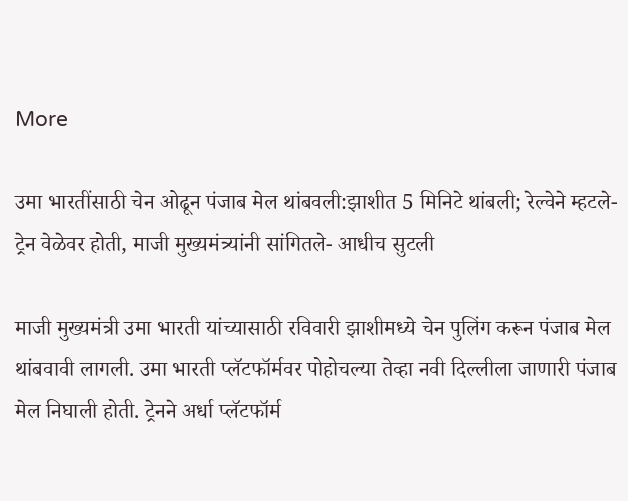More

उमा भारतींसाठी चेन ओढून पंजाब मेल थांबवली:झाशीत 5 मिनिटे थांबली; रेल्वेने म्हटले- ट्रेन वेळेवर होती, माजी मुख्यमंत्र्यांनी सांगितले- आधीच सुटली

माजी मुख्यमंत्री उमा भारती यांच्यासाठी रविवारी झाशीमध्ये चेन पुलिंग करून पंजाब मेल थांबवावी लागली. उमा भारती प्लॅटफॉर्मवर पोहोचल्या तेव्हा नवी दिल्लीला जाणारी पंजाब मेल निघाली होती. ट्रेनने अर्धा प्लॅटफॉर्म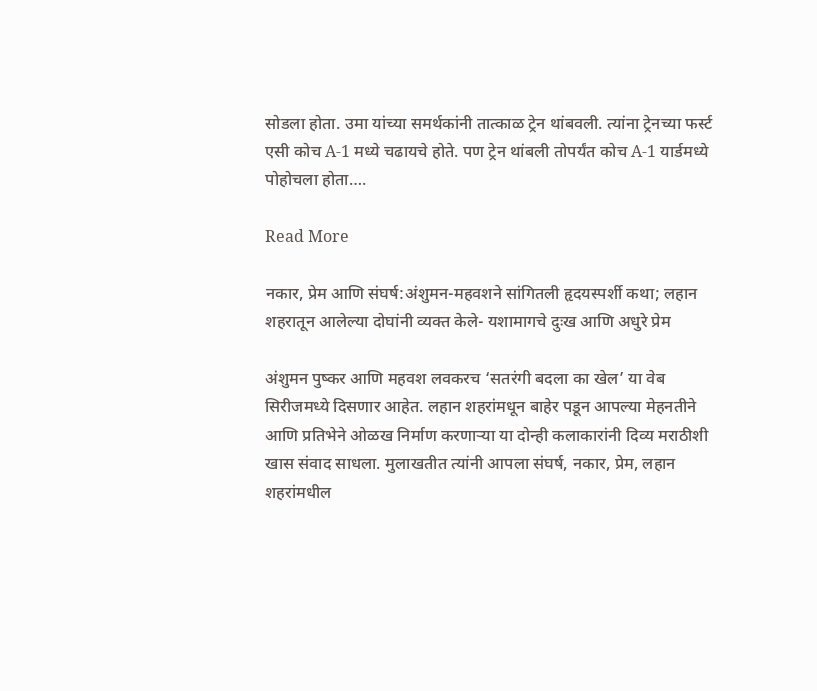सोडला होता. उमा यांच्या समर्थकांनी तात्काळ ट्रेन थांबवली. त्यांना ट्रेनच्या फर्स्ट एसी कोच A-1 मध्ये चढायचे होते. पण ट्रेन थांबली तोपर्यंत कोच A-1 यार्डमध्ये पोहोचला होता….

Read More

नकार, प्रेम आणि संघर्ष:अंशुमन-महवशने सांगितली हृदयस्पर्शी कथा; लहान शहरातून आलेल्या दोघांनी व्यक्त केले- यशामागचे दुःख आणि अधुरे प्रेम

अंशुमन पुष्कर आणि महवश लवकरच ‘सतरंगी बदला का खेल’ या वेब सिरीजमध्ये दिसणार आहेत. लहान शहरांमधून बाहेर पडून आपल्या मेहनतीने आणि प्रतिभेने ओळख निर्माण करणाऱ्या या दोन्ही कलाकारांनी दिव्य मराठीशी खास संवाद साधला. मुलाखतीत त्यांनी आपला संघर्ष, नकार, प्रेम, लहान शहरांमधील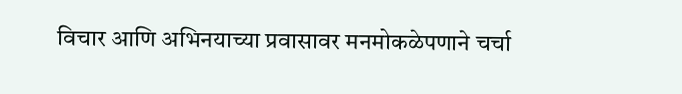विचार आणि अभिनयाच्या प्रवासावर मनमोकळेपणाने चर्चा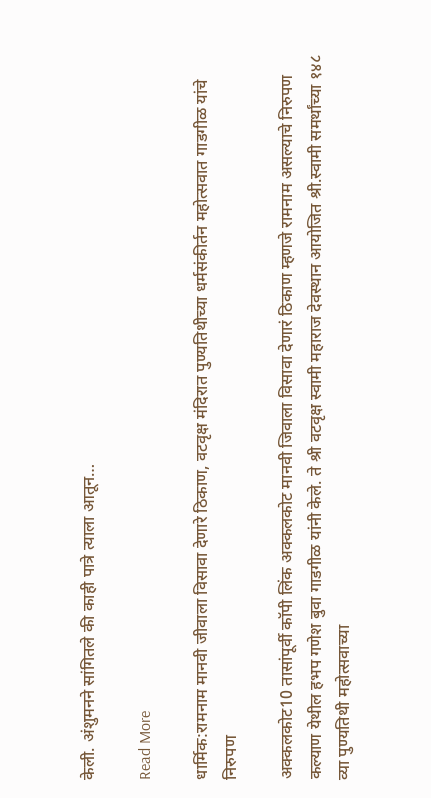केली. अंशुमनने सांगितले की काही पात्रे त्याला आतून…

Read More

धार्मिक:रामनाम मानवी जीवाला विसावा देणारे ठिकाण, वटवृक्ष मंदिरात पुण्यतिथीच्या धर्मसंकीर्तन महोत्सवात गाडगीळ यांचे निरुपण

अक्कलकोट10 तासांपूर्वी कॉपी लिंक अक्कलकोट मानवी जिवाला विसावा देणारं ठिकाण म्हणजे रामनाम असल्याचे निरुपण कल्याण येथील हभप गणेश बुवा गाडगीळ यांनी केले. ते श्री वटवृक्ष स्वामी महाराज देवस्थान आयोजित श्री.स्वामी समर्थांच्या १४८ व्या पुण्यतिथी महोत्सवाच्या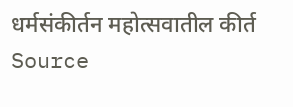धर्मसंकीर्तन महोत्सवातील कीर्त Source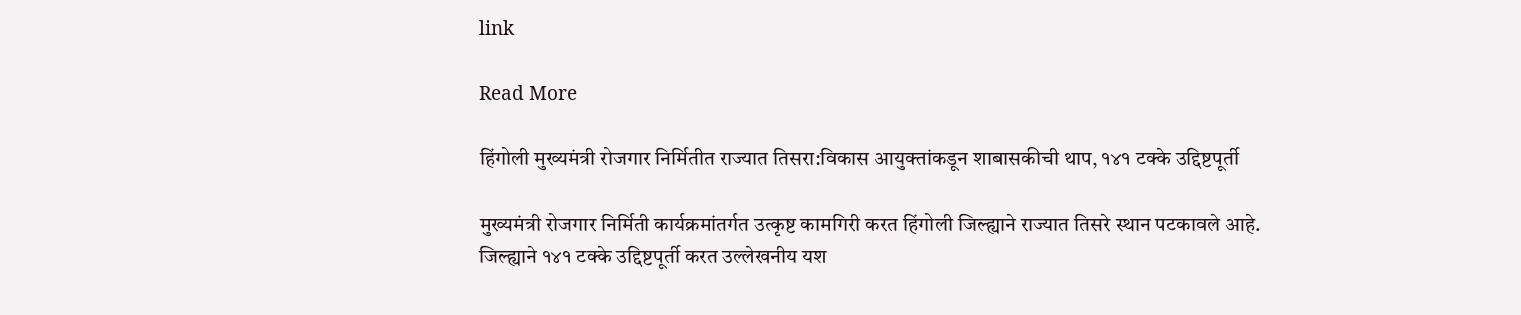link

Read More

हिंगोली मुख्यमंत्री रोजगार निर्मितीत राज्यात तिसरा:विकास आयुक्तांकडून शाबासकीची थाप, १४१ टक्के उद्दिष्टपूर्ती

मुख्यमंत्री रोजगार निर्मिती कार्यक्रमांतर्गत उत्कृष्ट कामगिरी करत हिंगोली जिल्ह्याने राज्यात तिसरे स्थान पटकावले आहे. जिल्ह्याने १४१ टक्के उद्दिष्टपूर्ती करत उल्लेखनीय यश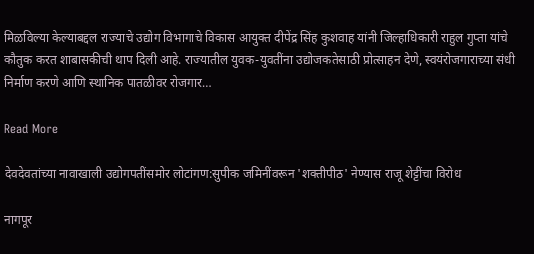मिळविल्या केल्याबद्दल राज्याचे उद्योग विभागाचे विकास आयुक्त दीपेंद्र सिंह कुशवाह यांनी जिल्हाधिकारी राहुल गुप्ता यांचे कौतुक करत शाबासकीची थाप दिली आहे. राज्यातील युवक-युवतींना उद्योजकतेसाठी प्रोत्साहन देणे, स्वयंरोजगाराच्या संधी निर्माण करणे आणि स्थानिक पातळीवर रोजगार…

Read More

देवदेवतांच्या नावाखाली उद्योगपतींसमोर लोटांगण:सुपीक जमिनींवरून 'शक्तीपीठ' नेण्यास राजू शेट्टींचा विरोध

नागपूर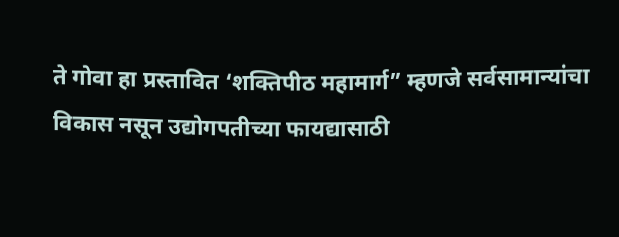ते गोवा हा प्रस्तावित ‘शक्तिपीठ महामार्ग” म्हणजे सर्वसामान्यांचा विकास नसून उद्योगपतीच्या फायद्यासाठी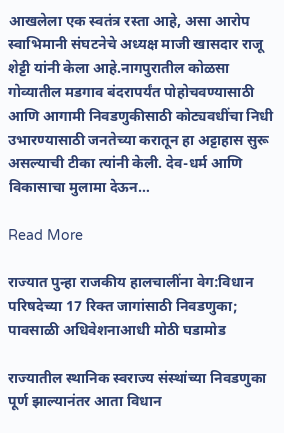आखलेला एक स्वतंत्र रस्ता आहे, असा आरोप स्वाभिमानी संघटनेचे अध्यक्ष माजी खासदार राजू शेट्टी यांनी केला आहे.नागपुरातील कोळसा गोव्यातील मडगाव बंदरापर्यंत पोहोचवण्यासाठी आणि आगामी निवडणुकीसाठी कोट्यवधींचा निधी उभारण्यासाठी जनतेच्या करातून हा अट्टाहास सुरू असल्याची टीका त्यांनी केली. देव-धर्म आणि विकासाचा मुलामा देऊन…

Read More

राज्यात पुन्हा राजकीय हालचालींना वेग:विधान परिषदेच्या 17 रिक्त जागांसाठी निवडणुका; पावसाळी अधिवेशनाआधी मोठी घडामोड

राज्यातील स्थानिक स्वराज्य संस्थांच्या निवडणुका पूर्ण झाल्यानंतर आता विधान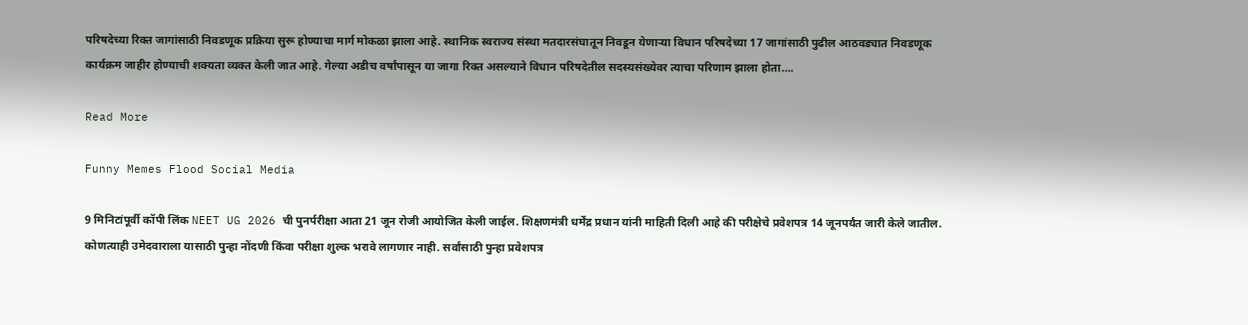परिषदेच्या रिक्त जागांसाठी निवडणूक प्रक्रिया सुरू होण्याचा मार्ग मोकळा झाला आहे. स्थानिक स्वराज्य संस्था मतदारसंघातून निवडून येणाऱ्या विधान परिषदेच्या 17 जागांसाठी पुढील आठवड्यात निवडणूक कार्यक्रम जाहीर होण्याची शक्यता व्यक्त केली जात आहे. गेल्या अडीच वर्षांपासून या जागा रिक्त असल्याने विधान परिषदेतील सदस्यसंख्येवर त्याचा परिणाम झाला होता….

Read More

Funny Memes Flood Social Media

9 मिनिटांपूर्वी कॉपी लिंक NEET UG 2026 ची पुनर्परीक्षा आता 21 जून रोजी आयोजित केली जाईल. शिक्षणमंत्री धर्मेंद्र प्रधान यांनी माहिती दिली आहे की परीक्षेचे प्रवेशपत्र 14 जूनपर्यंत जारी केले जातील. कोणत्याही उमेदवाराला यासाठी पुन्हा नोंदणी किंवा परीक्षा शुल्क भरावे लागणार नाही. सर्वांसाठी पुन्हा प्रवेशपत्र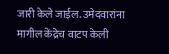जारी केले जाईल. उमेदवारांना मागील केंद्रेच वाटप केली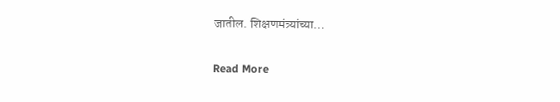जातील. शिक्षणमंत्र्यांच्या…

Read More